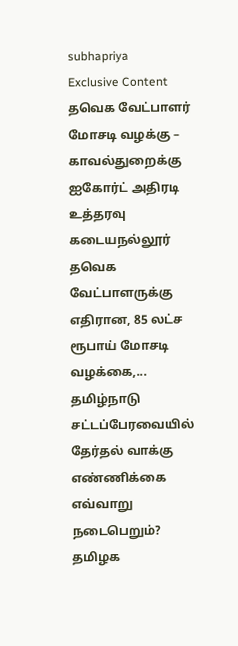subhapriya
Exclusive Content
தவெக வேட்பாளர் மோசடி வழக்கு – காவல்துறைக்கு ஐகோர்ட் அதிரடி உத்தரவு
கடையநல்லூர் தவெக வேட்பாளருக்கு எதிரான, 85 லட்ச ரூபாய் மோசடி வழக்கை,...
தமிழ்நாடு சட்டப்பேரவையில் தேர்தல் வாக்கு எண்ணிக்கை எவ்வாறு நடைபெறும்?
தமிழக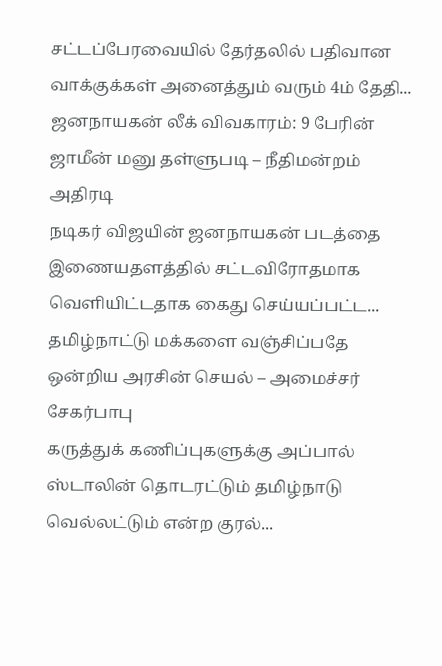சட்டப்பேரவையில் தேர்தலில் பதிவான வாக்குக்கள் அனைத்தும் வரும் 4ம் தேதி...
ஜனநாயகன் லீக் விவகாரம்: 9 பேரின் ஜாமீன் மனு தள்ளுபடி – நீதிமன்றம் அதிரடி
நடிகர் விஜயின் ஜனநாயகன் படத்தை இணையதளத்தில் சட்டவிரோதமாக வெளியிட்டதாக கைது செய்யப்பட்ட...
தமிழ்நாட்டு மக்களை வஞ்சிப்பதே ஒன்றிய அரசின் செயல் – அமைச்சர் சேகர்பாபு
கருத்துக் கணிப்புகளுக்கு அப்பால் ஸ்டாலின் தொடரட்டும் தமிழ்நாடு வெல்லட்டும் என்ற குரல்...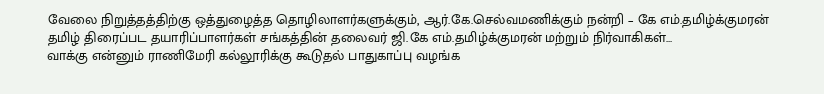வேலை நிறுத்தத்திற்கு ஒத்துழைத்த தொழிலாளர்களுக்கும், ஆர்.கே.செல்வமணிக்கும் நன்றி – கே எம்.தமிழ்க்குமரன்
தமிழ் திரைப்பட தயாரிப்பாளர்கள் சங்கத்தின் தலைவர் ஜி.கே எம்.தமிழ்க்குமரன் மற்றும் நிர்வாகிகள்...
வாக்கு என்னும் ராணிமேரி கல்லூரிக்கு கூடுதல் பாதுகாப்பு வழங்க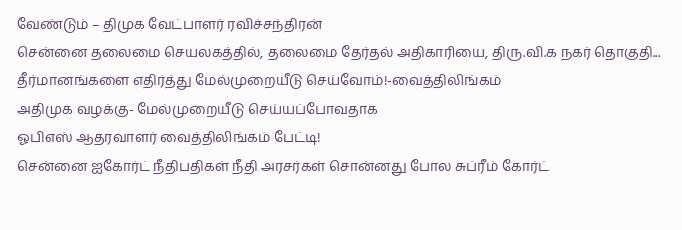வேண்டும் – திமுக வேட்பாளர் ரவிச்சந்திரன்
சென்னை தலைமை செயலகத்தில், தலைமை தேர்தல் அதிகாரியை, திரு.வி.க நகர் தொகுதி...
தீர்மானங்களை எதிர்த்து மேல்முறையீடு செய்வோம்!-வைத்திலிங்கம்
அதிமுக வழக்கு- மேல்முறையீடு செய்யப்போவதாக
ஓபிஎஸ் ஆதரவாளர் வைத்திலிங்கம் பேட்டி!
சென்னை ஐகோர்ட் நீதிபதிகள் நீதி அரசர்கள் சொன்னது போல சுப்ரீம் கோர்ட்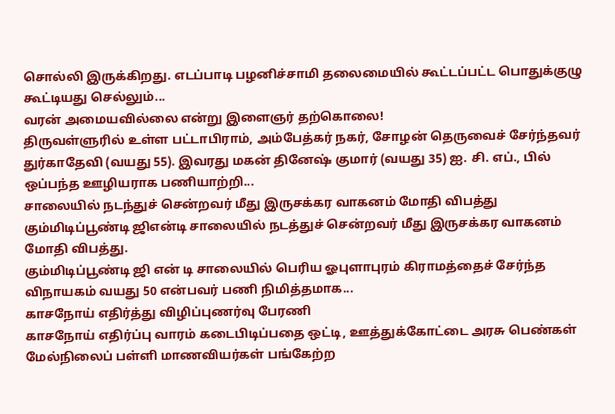சொல்லி இருக்கிறது. எடப்பாடி பழனிச்சாமி தலைமையில் கூட்டப்பட்ட பொதுக்குழு கூட்டியது செல்லும்...
வரன் அமையவில்லை என்று இளைஞர் தற்கொலை!
திருவள்ளுரில் உள்ள பட்டாபிராம், அம்பேத்கர் நகர், சோழன் தெருவைச் சேர்ந்தவர் துர்காதேவி (வயது 55). இவரது மகன் தினேஷ் குமார் (வயது 35) ஐ. சி. எப்., பில் ஒப்பந்த ஊழியராக பணியாற்றி...
சாலையில் நடந்துச் சென்றவர் மீது இருசக்கர வாகனம் மோதி விபத்து
கும்மிடிப்பூண்டி ஜிஎன்டி சாலையில் நடத்துச் சென்றவர் மீது இருசக்கர வாகனம் மோதி விபத்து.
கும்மிடிப்பூண்டி ஜி என் டி சாலையில் பெரிய ஓபுளாபுரம் கிராமத்தைச் சேர்ந்த விநாயகம் வயது 50 என்பவர் பணி நிமித்தமாக...
காசநோய் எதிர்த்து விழிப்புணர்வு பேரணி
காசநோய் எதிர்ப்பு வாரம் கடைபிடிப்பதை ஒட்டி, ஊத்துக்கோட்டை அரசு பெண்கள் மேல்நிலைப் பள்ளி மாணவியர்கள் பங்கேற்ற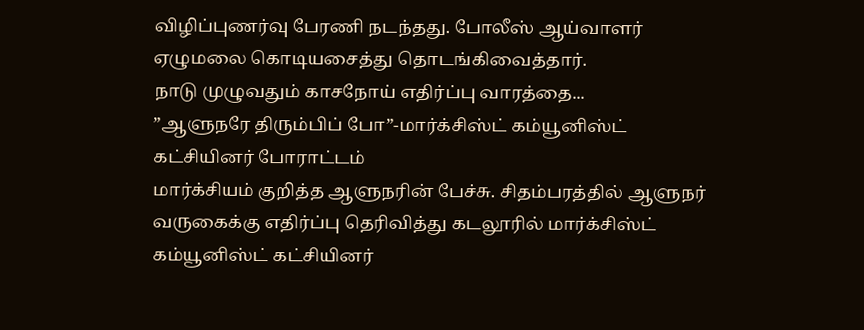விழிப்புணர்வு பேரணி நடந்தது. போலீஸ் ஆய்வாளர் ஏழுமலை கொடியசைத்து தொடங்கிவைத்தார்.
நாடு முழுவதும் காசநோய் எதிர்ப்பு வாரத்தை...
”ஆளுநரே திரும்பிப் போ”-மார்க்சிஸ்ட் கம்யூனிஸ்ட் கட்சியினர் போராட்டம்
மார்க்சியம் குறித்த ஆளுநரின் பேச்சு. சிதம்பரத்தில் ஆளுநர் வருகைக்கு எதிர்ப்பு தெரிவித்து கடலூரில் மார்க்சிஸ்ட் கம்யூனிஸ்ட் கட்சியினர்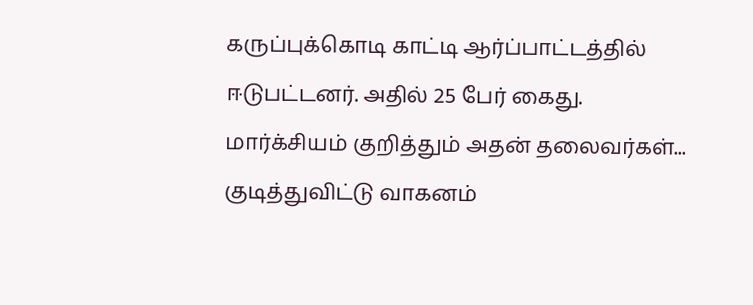கருப்புக்கொடி காட்டி ஆர்ப்பாட்டத்தில் ஈடுபட்டனர். அதில் 25 பேர் கைது.
மார்க்சியம் குறித்தும் அதன் தலைவர்கள்...
குடித்துவிட்டு வாகனம்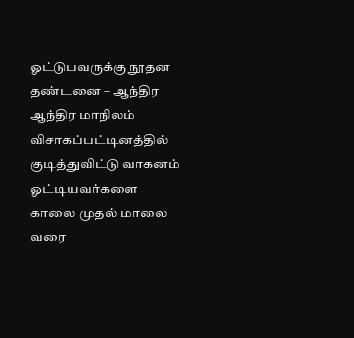ஓட்டுபவருக்கு நூதன தண்டனை – ஆந்திர
ஆந்திர மாநிலம் விசாகப்பட்டினத்தில் குடித்துவிட்டு வாகனம் ஓட்டியவர்களை காலை முதல் மாலை வரை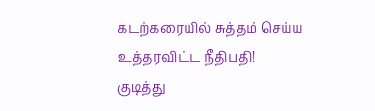கடற்கரையில் சுத்தம் செய்ய உத்தரவிட்ட நீதிபதி!
குடித்து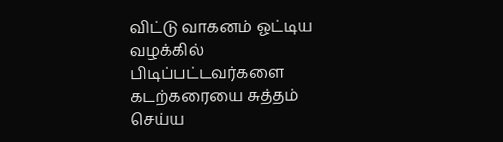விட்டு வாகனம் ஓட்டிய வழக்கில் பிடிப்பட்டவர்களை கடற்கரையை சுத்தம் செய்ய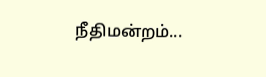நீதிமன்றம்...